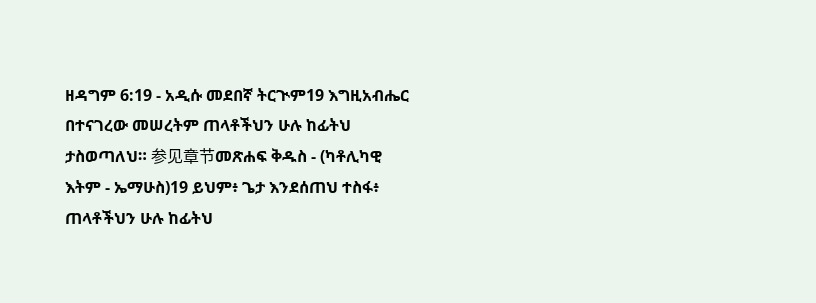ዘዳግም 6:19 - አዲሱ መደበኛ ትርጒም19 እግዚአብሔር በተናገረው መሠረትም ጠላቶችህን ሁሉ ከፊትህ ታስወጣለህ። 参见章节መጽሐፍ ቅዱስ - (ካቶሊካዊ እትም - ኤማሁስ)19 ይህም፥ ጌታ እንደሰጠህ ተስፋ፥ ጠላቶችህን ሁሉ ከፊትህ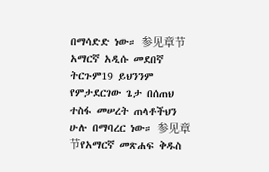በማሳድድ ነው። 参见章节አማርኛ አዲሱ መደበኛ ትርጉም19 ይህንንም የምታደርገው ጌታ በሰጠህ ተስፋ መሠረት ጠላቶችህን ሁሉ በማባረር ነው። 参见章节የአማርኛ መጽሐፍ ቅዱስ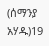(ሰማንያ አሃዱ)19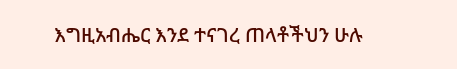እግዚአብሔር እንደ ተናገረ ጠላቶችህን ሁሉ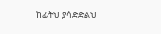ከፊትህ ያሳድድልህ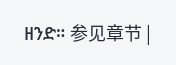ዘንድ። 参见章节 |